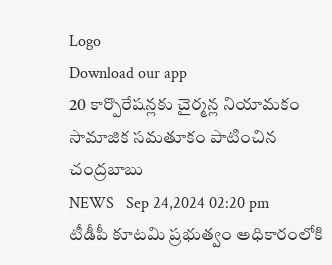Logo
Download our app
20 కార్పొరేషన్లకు చైర్మన్ల నియామకం సామాజిక సమతూకం పాటించిన చంద్రబాబు
NEWS   Sep 24,2024 02:20 pm
టీడీపీ కూటమి ప్రభుత్వం అధికారంలోకి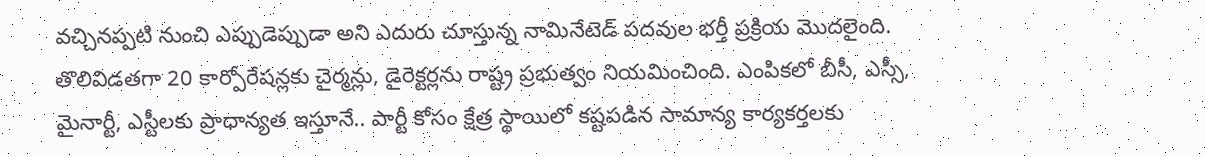వచ్చినప్పటి నుంచి ఎప్పుడెప్పుడా అని ఎదురు చూస్తున్న నామినేటెడ్ పదవుల భర్తీ ప్రక్రియ మొదలైంది. తొలివిడతగా 20 కార్పోరేషన్లకు చైర్మన్లు, డైరెక్టర్లను రాష్ట్ర ప్రభుత్వం నియమించింది. ఎంపికలో బీసీ, ఎస్సీ, మైనార్టీ, ఎస్టీలకు ప్రాధాన్యత ఇస్తూనే.. పార్టీ కోసం క్షేత్ర స్థాయిలో కష్టపడిన సామాన్య కార్యకర్తలకు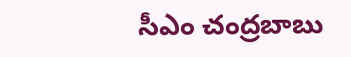సీఎం చంద్రబాబు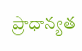ప్రాధాన్యత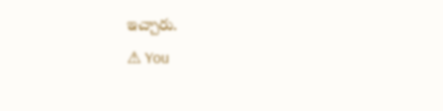ఇచ్చారు.
⚠ You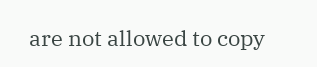are not allowed to copy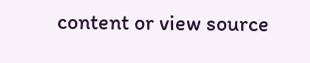content or view source